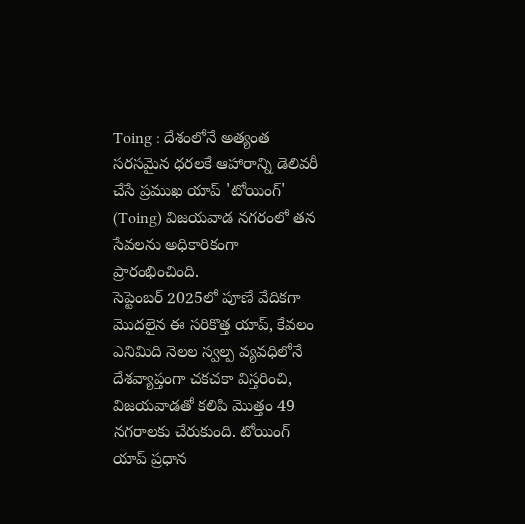Toing : దేశంలోనే అత్యంత సరసమైన ధరలకే ఆహారాన్ని డెలివరీ చేసే ప్రముఖ యాప్ 'టోయింగ్' (Toing) విజయవాడ నగరంలో తన సేవలను అధికారికంగా ప్రారంభించింది.
సెప్టెంబర్ 2025లో పూణే వేదికగా మొదలైన ఈ సరికొత్త యాప్, కేవలం ఎనిమిది నెలల స్వల్ప వ్యవధిలోనే దేశవ్యాప్తంగా చకచకా విస్తరించి, విజయవాడతో కలిపి మొత్తం 49 నగరాలకు చేరుకుంది. టోయింగ్ యాప్ ప్రధాన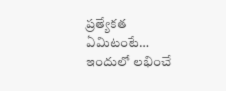ప్రత్యేకత ఏమిటంటే… ఇందులో లభించే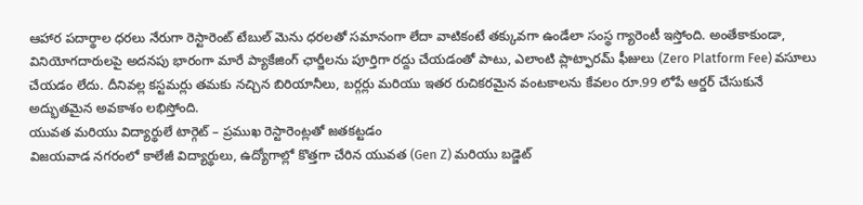ఆహార పదార్థాల ధరలు నేరుగా రెస్టారెంట్ టేబుల్ మెను ధరలతో సమానంగా లేదా వాటికంటే తక్కువగా ఉండేలా సంస్థ గ్యారెంటీ ఇస్తోంది. అంతేకాకుండా, వినియోగదారులపై అదనపు భారంగా మారే ప్యాకేజింగ్ ఛార్జీలను పూర్తిగా రద్దు చేయడంతో పాటు, ఎలాంటి ప్లాట్ఫారమ్ ఫీజులు (Zero Platform Fee) వసూలు చేయడం లేదు. దీనివల్ల కస్టమర్లు తమకు నచ్చిన బిరియానీలు, బర్గర్లు మరియు ఇతర రుచికరమైన వంటకాలను కేవలం రూ.99 లోపే ఆర్డర్ చేసుకునే అద్భుతమైన అవకాశం లభిస్తోంది.
యువత మరియు విద్యార్థులే టార్గెట్ – ప్రముఖ రెస్టారెంట్లతో జతకట్టడం
విజయవాడ నగరంలో కాలేజీ విద్యార్థులు, ఉద్యోగాల్లో కొత్తగా చేరిన యువత (Gen Z) మరియు బడ్జెట్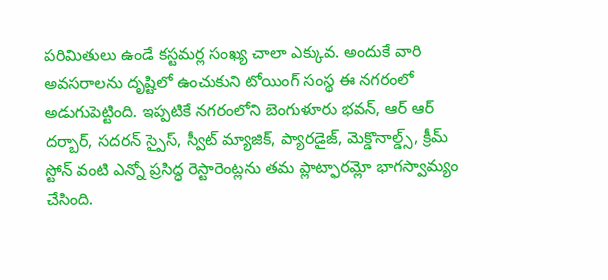పరిమితులు ఉండే కస్టమర్ల సంఖ్య చాలా ఎక్కువ. అందుకే వారి అవసరాలను దృష్టిలో ఉంచుకుని టోయింగ్ సంస్థ ఈ నగరంలో అడుగుపెట్టింది. ఇప్పటికే నగరంలోని బెంగుళూరు భవన్, ఆర్ ఆర్ దర్బార్, సదరన్ స్పైస్, స్వీట్ మ్యాజిక్, ప్యారడైజ్, మెక్డొనాల్డ్స్, క్రీమ్ స్టోన్ వంటి ఎన్నో ప్రసిద్ధ రెస్టారెంట్లను తమ ప్లాట్ఫారమ్లో భాగస్వామ్యం చేసింది.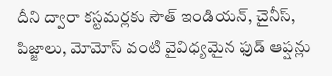దీని ద్వారా కస్టమర్లకు సౌత్ ఇండియన్, చైనీస్, పిజ్జాలు, మోమోస్ వంటి వైవిధ్యమైన ఫుడ్ ఆప్షన్లు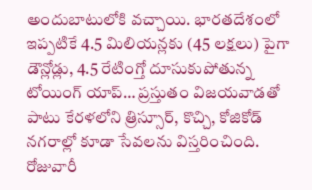అందుబాటులోకి వచ్చాయి. భారతదేశంలో ఇప్పటికే 4.5 మిలియన్లకు (45 లక్షలు) పైగా డౌన్లోడ్లు, 4.5 రేటింగ్తో దూసుకుపోతున్న టోయింగ్ యాప్… ప్రస్తుతం విజయవాడతో పాటు కేరళలోని త్రిస్సూర్, కొచ్చి, కోజికోడ్ నగరాల్లో కూడా సేవలను విస్తరించింది. రోజువారీ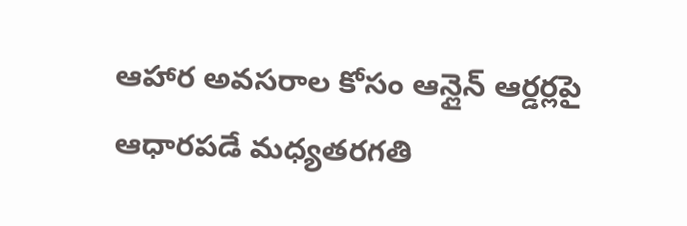ఆహార అవసరాల కోసం ఆన్లైన్ ఆర్డర్లపై ఆధారపడే మధ్యతరగతి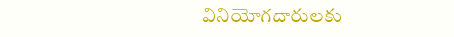వినియోగదారులకు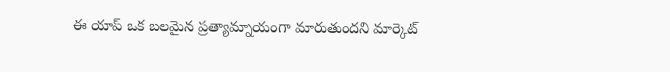ఈ యాప్ ఒక బలమైన ప్రత్యామ్నాయంగా మారుతుందని మార్కెట్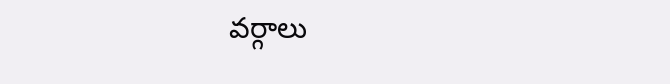వర్గాలు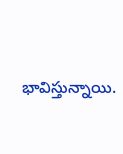భావిస్తున్నాయి.